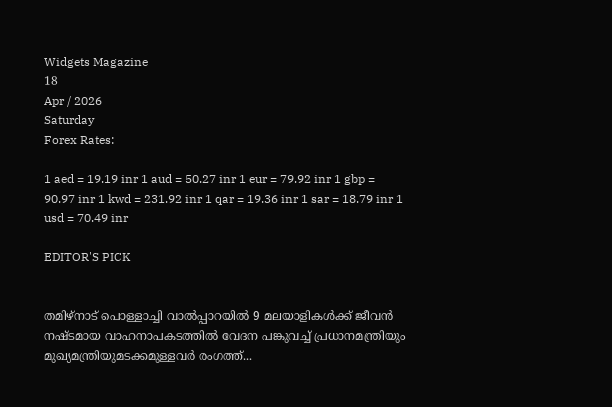Widgets Magazine
18
Apr / 2026
Saturday
Forex Rates:

1 aed = 19.19 inr 1 aud = 50.27 inr 1 eur = 79.92 inr 1 gbp = 90.97 inr 1 kwd = 231.92 inr 1 qar = 19.36 inr 1 sar = 18.79 inr 1 usd = 70.49 inr

EDITOR'S PICK


തമിഴ്നാട് പൊള്ളാച്ചി വാൽപ്പാറയിൽ 9 മലയാളികൾക്ക് ജീവൻ നഷ്ടമായ വാഹനാപകടത്തിൽ വേദന പങ്കുവച്ച് പ്രധാനമന്ത്രിയും മുഖ്യമന്ത്രിയുമടക്കമുള്ളവർ രംഗത്ത്...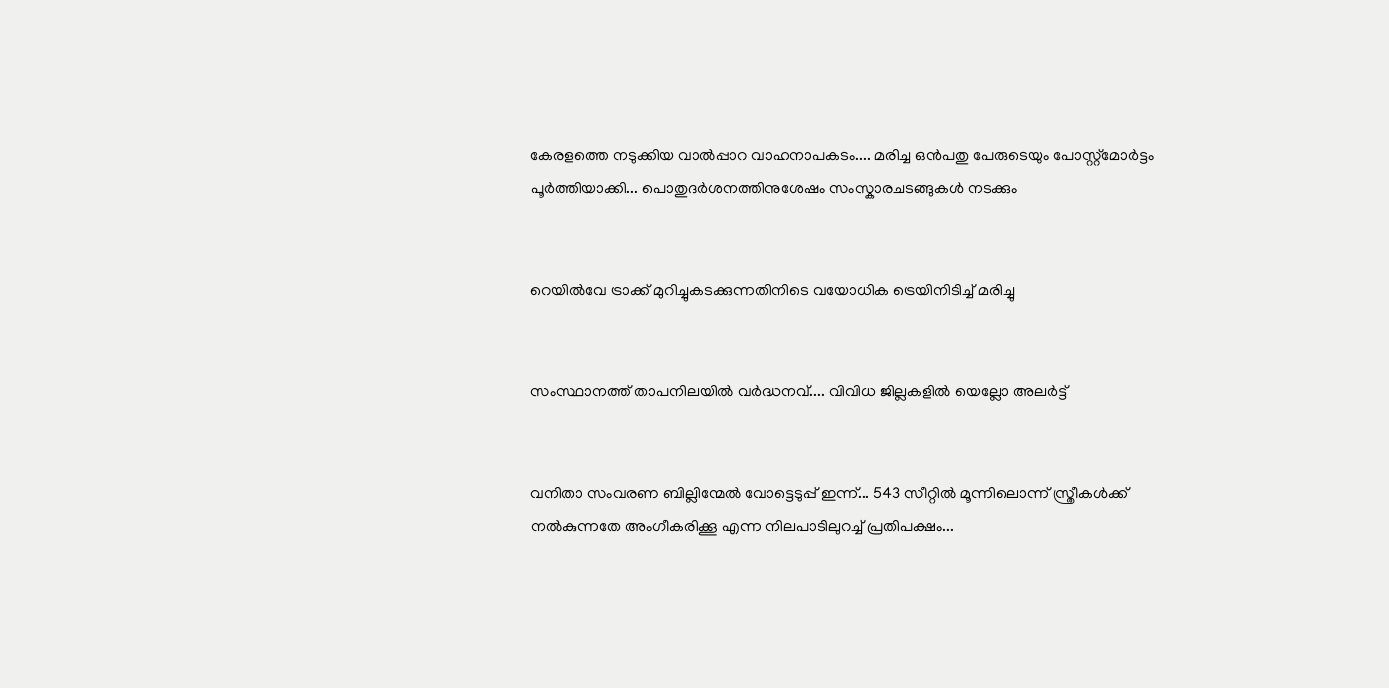കേരളത്തെ നടുക്കിയ വാൽപ്പാറ വാഹനാപകടം.... മരിച്ച ഒൻപതു പേരുടെയും പോസ്റ്റ്‌മോർട്ടം പൂർത്തിയാക്കി... പൊതുദര്‍ശനത്തിനുശേഷം സംസ്കാരചടങ്ങുകൾ നടക്കും


റെയിൽവേ ട്രാക്ക് മുറിച്ചുകടക്കുന്നതിനിടെ വയോധിക ട്രെയിനിടിച്ച് മരിച്ചു


സംസ്ഥാനത്ത് താപനിലയിൽ വർദ്ധനവ്.... വിവിധ ജില്ലകളിൽ യെല്ലോ അലർട്ട്


വനിതാ സംവരണ ബില്ലിന്മേൽ വോട്ടെടുപ്പ് ഇന്ന്... 543 സീറ്റിൽ മൂന്നിലൊന്ന് സ്ത്രീകൾക്ക് നൽകുന്നതേ അംഗീകരിക്കൂ എന്ന നിലപാടിലുറച്ച് പ്രതിപക്ഷം...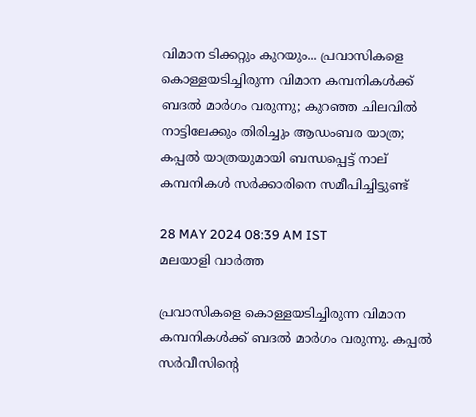വിമാന ടിക്കറ്റും കുറയും... പ്രവാസികളെ കൊള്ളയടിച്ചിരുന്ന വിമാന കമ്പനികള്‍ക്ക് ബദല്‍ മാര്‍ഗം വരുന്നു; കുറഞ്ഞ ചിലവില്‍ നാട്ടിലേക്കും തിരിച്ചും ആഡംബര യാത്ര; കപ്പല്‍ യാത്രയുമായി ബന്ധപ്പെട്ട് നാല് കമ്പനികള്‍ സര്‍ക്കാരിനെ സമീപിച്ചിട്ടുണ്ട്

28 MAY 2024 08:39 AM IST
മലയാളി വാര്‍ത്ത

പ്രവാസികളെ കൊള്ളയടിച്ചിരുന്ന വിമാന കമ്പനികള്‍ക്ക് ബദല്‍ മാര്‍ഗം വരുന്നു. കപ്പല്‍ സര്‍വീസിന്റെ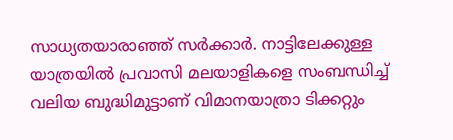സാധ്യതയാരാഞ്ഞ് സര്‍ക്കാര്‍. നാട്ടിലേക്കുള്ള യാത്രയില്‍ പ്രവാസി മലയാളികളെ സംബന്ധിച്ച് വലിയ ബുദ്ധിമുട്ടാണ് വിമാനയാത്രാ ടിക്കറ്റും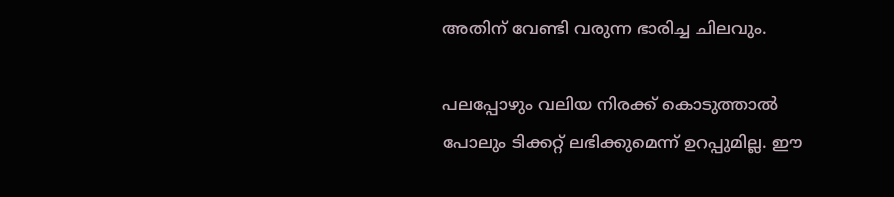അതിന് വേണ്ടി വരുന്ന ഭാരിച്ച ചിലവും.

പലപ്പോഴും വലിയ നിരക്ക് കൊടുത്താല്‍ പോലും ടിക്കറ്റ് ലഭിക്കുമെന്ന് ഉറപ്പുമില്ല. ഈ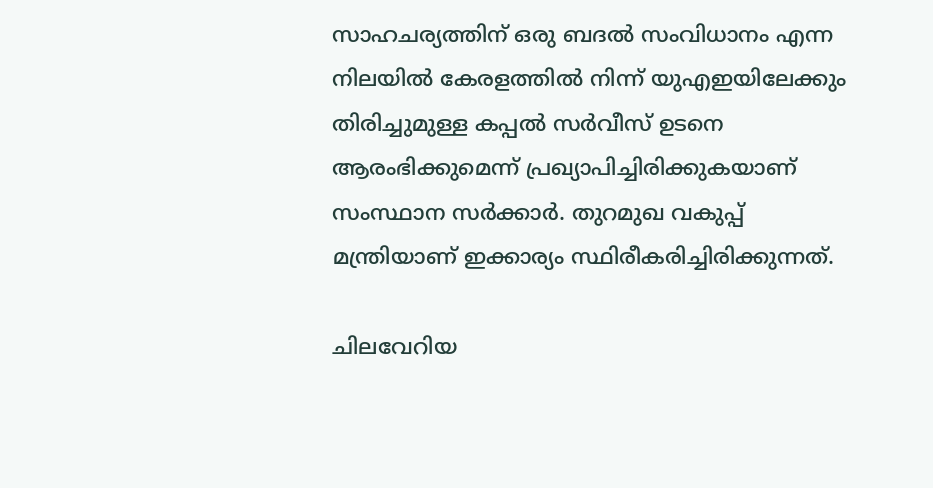സാഹചര്യത്തിന് ഒരു ബദല്‍ സംവിധാനം എന്ന നിലയില്‍ കേരളത്തില്‍ നിന്ന് യുഎഇയിലേക്കും തിരിച്ചുമുള്ള കപ്പല്‍ സര്‍വീസ് ഉടനെ ആരംഭിക്കുമെന്ന് പ്രഖ്യാപിച്ചിരിക്കുകയാണ് സംസ്ഥാന സര്‍ക്കാര്‍. തുറമുഖ വകുപ്പ് മന്ത്രിയാണ് ഇക്കാര്യം സ്ഥിരീകരിച്ചിരിക്കുന്നത്.

ചിലവേറിയ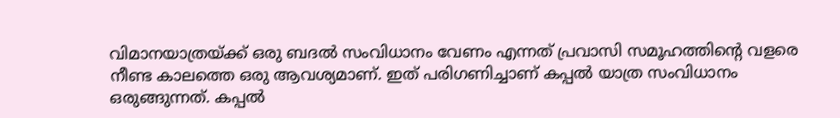വിമാനയാത്രയ്ക്ക് ഒരു ബദല്‍ സംവിധാനം വേണം എന്നത് പ്രവാസി സമൂഹത്തിന്റെ വളരെ നീണ്ട കാലത്തെ ഒരു ആവശ്യമാണ്. ഇത് പരിഗണിച്ചാണ് കപ്പല്‍ യാത്ര സംവിധാനം ഒരുങ്ങുന്നത്. കപ്പല്‍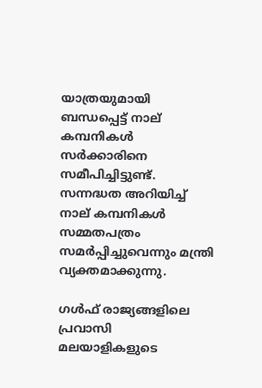യാത്രയുമായി ബന്ധപ്പെട്ട് നാല് കമ്പനികള്‍ സര്‍ക്കാരിനെ സമീപിച്ചിട്ടുണ്ട്. സന്നദ്ധത അറിയിച്ച് നാല് കമ്പനികള്‍ സമ്മതപത്രം സമര്‍പ്പിച്ചുവെന്നും മന്ത്രി വ്യക്തമാക്കുന്നു.

ഗള്‍ഫ് രാജ്യങ്ങളിലെ പ്രവാസി മലയാളികളുടെ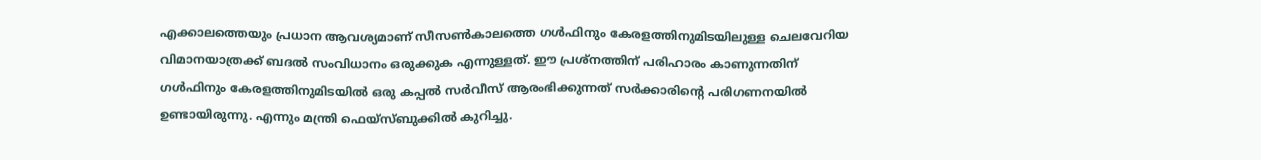എക്കാലത്തെയും പ്രധാന ആവശ്യമാണ് സീസണ്‍കാലത്തെ ഗള്‍ഫിനും കേരളത്തിനുമിടയിലുള്ള ചെലവേറിയ വിമാനയാത്രക്ക് ബദല്‍ സംവിധാനം ഒരുക്കുക എന്നുള്ളത്. ഈ പ്രശ്നത്തിന് പരിഹാരം കാണുന്നതിന് ഗള്‍ഫിനും കേരളത്തിനുമിടയില്‍ ഒരു കപ്പല്‍ സര്‍വീസ് ആരംഭിക്കുന്നത് സര്‍ക്കാരിന്റെ പരിഗണനയില്‍ ഉണ്ടായിരുന്നു. എന്നും മന്ത്രി ഫെയ്സ്ബുക്കില്‍ കുറിച്ചു.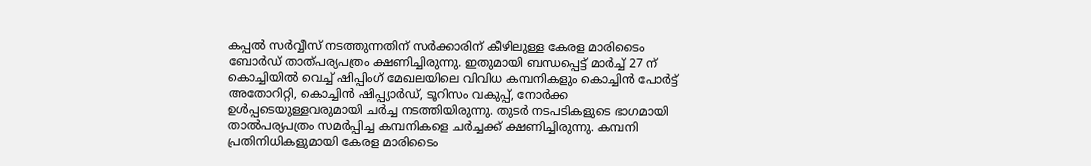കപ്പല്‍ സര്‍വ്വീസ് നടത്തുന്നതിന് സര്‍ക്കാരിന് കീഴിലുള്ള കേരള മാരിടൈം ബോര്‍ഡ് താത്പര്യപത്രം ക്ഷണിച്ചിരുന്നു. ഇതുമായി ബന്ധപ്പെട്ട് മാര്‍ച്ച് 27 ന് കൊച്ചിയില്‍ വെച്ച് ഷിപ്പിംഗ് മേഖലയിലെ വിവിധ കമ്പനികളും കൊച്ചിന്‍ പോര്‍ട്ട് അതോറിറ്റി, കൊച്ചിന്‍ ഷിപ്പ്യാര്‍ഡ്, ടൂറിസം വകുപ്പ്, നോര്‍ക്ക ഉള്‍പ്പടെയുള്ളവരുമായി ചര്‍ച്ച നടത്തിയിരുന്നു. തുടര്‍ നടപടികളുടെ ഭാഗമായി താല്‍പര്യപത്രം സമര്‍പ്പിച്ച കമ്പനികളെ ചര്‍ച്ചക്ക് ക്ഷണിച്ചിരുന്നു. കമ്പനി പ്രതിനിധികളുമായി കേരള മാരിടൈം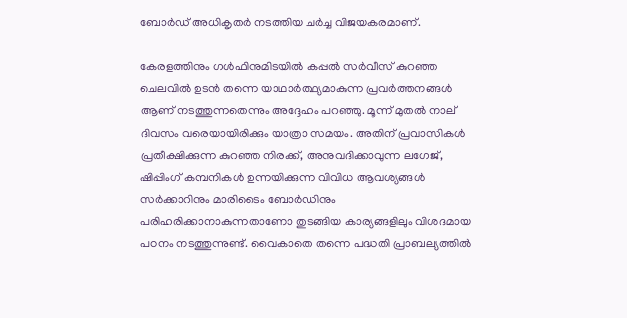ബോര്‍ഡ് അധികൃതര്‍ നടത്തിയ ചര്‍ച്ച വിജയകരമാണ്.

കേരളത്തിനും ഗള്‍ഫിനുമിടയില്‍ കപ്പല്‍ സര്‍വീസ് കുറഞ്ഞ ചെലവില്‍ ഉടന്‍ തന്നെ യാഥാര്‍ത്ഥ്യമാകുന്ന പ്രവര്‍ത്തനങ്ങള്‍ ആണ് നടത്തുന്നതെന്നും അദ്ദേഹം പറഞ്ഞു. മൂന്ന് മുതല്‍ നാല് ദിവസം വരെയായിരിക്കും യാത്രാ സമയം. അതിന് പ്രവാസികള്‍ പ്രതീക്ഷിക്കുന്ന കുറഞ്ഞ നിരക്ക്, അനുവദിക്കാവുന്ന ലഗേജ്, ഷിപ്പിംഗ് കമ്പനികള്‍ ഉന്നയിക്കുന്ന വിവിധ ആവശ്യങ്ങള്‍ സര്‍ക്കാറിനും മാരിടൈം ബോര്‍ഡിനും പരിഹരിക്കാനാകുന്നതാണോ തുടങ്ങിയ കാര്യങ്ങളിലും വിശദമായ പഠനം നടത്തുന്നുണ്ട്. വൈകാതെ തന്നെ പദ്ധതി പ്രാബല്യത്തില്‍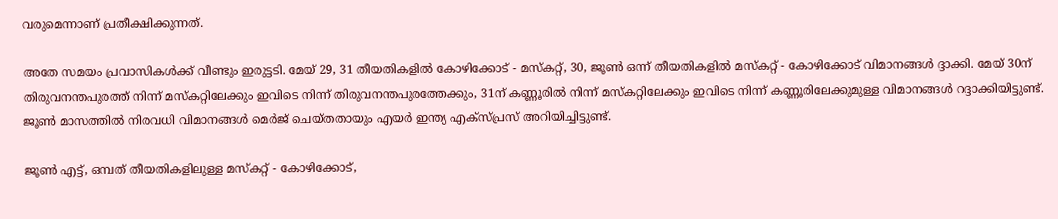വരുമെന്നാണ് പ്രതീക്ഷിക്കുന്നത്.

അതേ സമയം പ്രവാസികള്‍ക്ക് വീണ്ടും ഇരുട്ടടി. മേയ് 29, 31 തീയതികളില്‍ കോഴിക്കോട് - മസ്‌കറ്റ്, 30, ജൂണ്‍ ഒന്ന് തീയതികളില്‍ മസ്‌കറ്റ് - കോഴിക്കോട് വിമാനങ്ങള്‍ ദ്ദാക്കി. മേയ് 30ന് തിരുവനന്തപുരത്ത് നിന്ന് മസ്‌കറ്റിലേക്കും ഇവിടെ നിന്ന് തിരുവനന്തപുരത്തേക്കും, 31ന് കണ്ണൂരില്‍ നിന്ന് മസ്‌കറ്റിലേക്കും ഇവിടെ നിന്ന് കണ്ണൂരിലേക്കുമുള്ള വിമാനങ്ങള്‍ റദ്ദാക്കിയിട്ടുണ്ട്. ജൂണ്‍ മാസത്തില്‍ നിരവധി വിമാനങ്ങള്‍ മെര്‍ജ് ചെയ്തതായും എയര്‍ ഇന്ത്യ എക്സ്പ്രസ് അറിയിച്ചിട്ടുണ്ട്.

ജൂണ്‍ എട്ട്, ഒമ്പത് തീയതികളിലുള്ള മസ്‌കറ്റ് - കോഴിക്കോട്,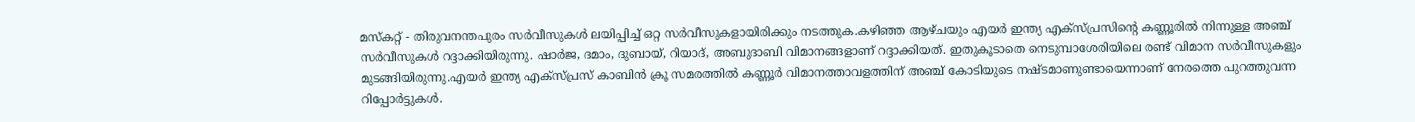മസ്‌കറ്റ് - തിരുവനന്തപുരം സര്‍വീസുകള്‍ ലയിപ്പിച്ച് ഒറ്റ സര്‍വീസുകളായിരിക്കും നടത്തുക.കഴിഞ്ഞ ആഴ്ചയും എയര്‍ ഇന്ത്യ എക്സ്പ്രസിന്റെ കണ്ണൂരില്‍ നിന്നുള്ള അഞ്ച് സര്‍വീസുകള്‍ റദ്ദാക്കിയിരുന്നു. ഷാര്‍ജ, ദമാം, ദുബായ്, റിയാദ്, അബുദാബി വിമാനങ്ങളാണ് റദ്ദാക്കിയത്. ഇതുകൂടാതെ നെടുമ്പാശേരിയിലെ രണ്ട് വിമാന സര്‍വീസുകളും മുടങ്ങിയിരുന്നു.എയര്‍ ഇന്ത്യ എക്സ്പ്രസ് കാബിന്‍ ക്രൂ സമരത്തില്‍ കണ്ണൂര്‍ വിമാനത്താവളത്തിന് അഞ്ച് കോടിയുടെ നഷ്ടമാണുണ്ടായെന്നാണ് നേരത്തെ പുറത്തുവന്ന റിപ്പോര്‍ട്ടുകള്‍.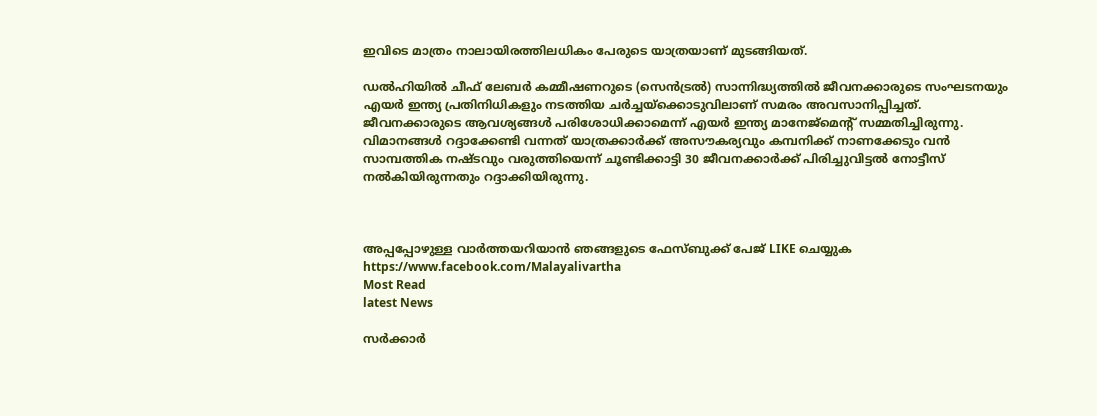ഇവിടെ മാത്രം നാലായിരത്തിലധികം പേരുടെ യാത്രയാണ് മുടങ്ങിയത്.

ഡല്‍ഹിയില്‍ ചീഫ് ലേബര്‍ കമ്മീഷണറുടെ (സെന്‍ട്രല്‍) സാന്നിദ്ധ്യത്തില്‍ ജീവനക്കാരുടെ സംഘടനയും എയര്‍ ഇന്ത്യ പ്രതിനിധികളും നടത്തിയ ചര്‍ച്ചയ്ക്കൊടുവിലാണ് സമരം അവസാനിപ്പിച്ചത്. ജീവനക്കാരുടെ ആവശ്യങ്ങള്‍ പരിശോധിക്കാമെന്ന് എയര്‍ ഇന്ത്യ മാനേജ്മെന്റ് സമ്മതിച്ചിരുന്നു. വിമാനങ്ങള്‍ റദ്ദാക്കേണ്ടി വന്നത് യാത്രക്കാര്‍ക്ക് അസൗകര്യവും കമ്പനിക്ക് നാണക്കേടും വന്‍ സാമ്പത്തിക നഷ്ടവും വരുത്തിയെന്ന് ചൂണ്ടിക്കാട്ടി 30 ജീവനക്കാര്‍ക്ക് പിരിച്ചുവിട്ടല്‍ നോട്ടീസ് നല്‍കിയിരുന്നതും റദ്ദാക്കിയിരുന്നു.



അപ്പപ്പോഴുള്ള വാര്‍ത്തയറിയാന്‍ ഞങ്ങളുടെ ഫേസ്‌ബുക്ക്‌ പേജ് LIKE ചെയ്യുക
https://www.facebook.com/Malayalivartha
Most Read
latest News

സർക്കാർ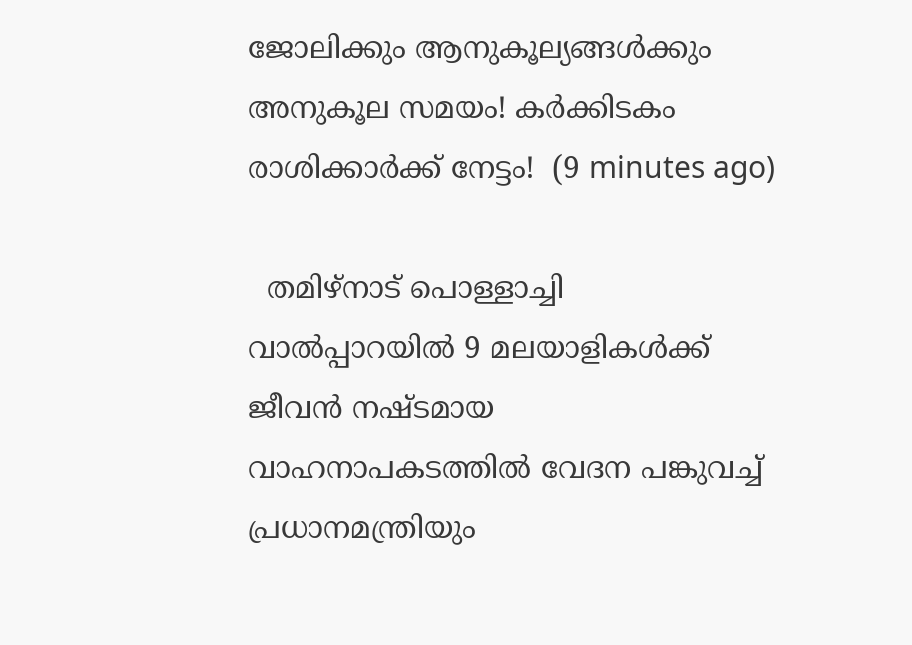ജോലിക്കും ആനുകൂല്യങ്ങൾക്കും അനുകൂല സമയം! കർക്കിടകം രാശിക്കാർക്ക് നേട്ടം!  (9 minutes ago)

  തമിഴ്നാട് പൊള്ളാച്ചി വാൽപ്പാറയിൽ 9 മലയാളികൾക്ക് ജീവൻ നഷ്ടമായ വാഹനാപകടത്തിൽ വേദന പങ്കുവച്ച് പ്രധാനമന്ത്രിയും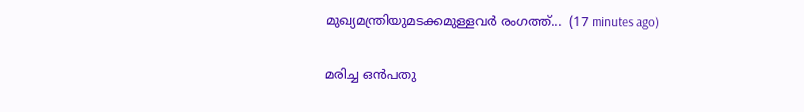മുഖ്യമന്ത്രിയുമടക്കമുള്ളവർ രംഗത്ത്...  (17 minutes ago)

മരിച്ച ഒൻപതു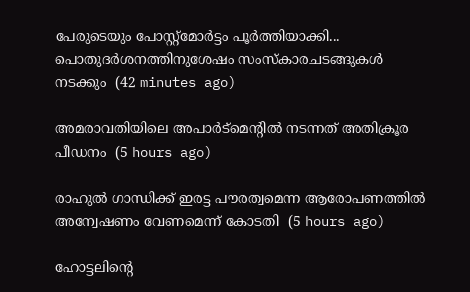പേരുടെയും പോസ്റ്റ്‌മോർട്ടം പൂർത്തിയാക്കി... പൊതുദര്‍ശനത്തിനുശേഷം സംസ്കാരചടങ്ങുകൾ നടക്കും  (42 minutes ago)

അമരാവതിയിലെ അപാര്‍ട്‌മെന്റില്‍ നടന്നത് അതിക്രൂര പീഡനം  (5 hours ago)

രാഹുല്‍ ഗാന്ധിക്ക് ഇരട്ട പൗരത്വമെന്ന ആരോപണത്തില്‍ അന്വേഷണം വേണമെന്ന് കോടതി  (5 hours ago)

ഹോട്ടലിന്റെ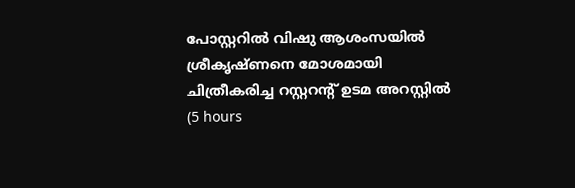പോസ്റ്ററില്‍ വിഷു ആശംസയില്‍ ശ്രീകൃഷ്ണനെ മോശമായി ചിത്രീകരിച്ച റസ്റ്ററന്റ് ഉടമ അറസ്റ്റില്‍  (5 hours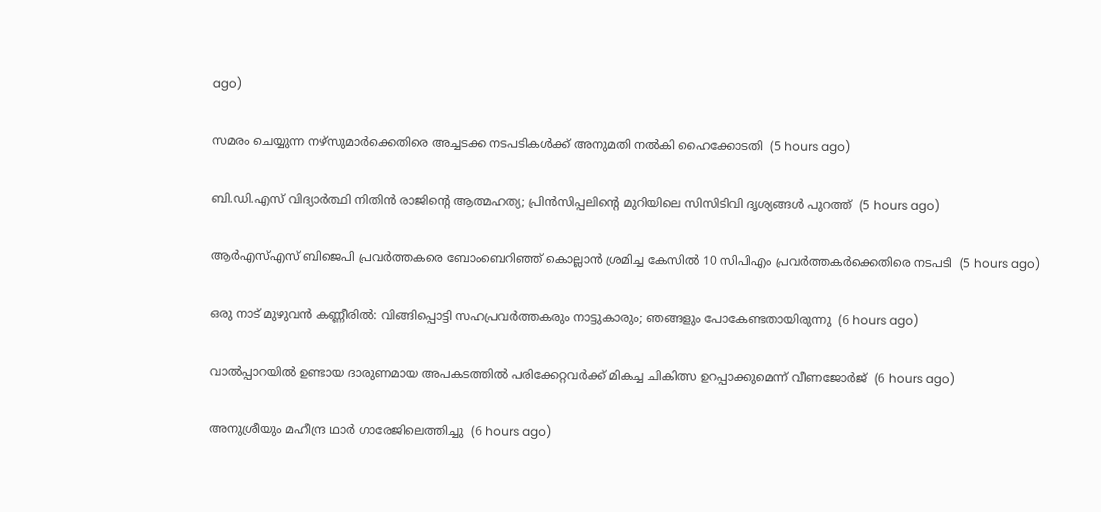ago)

സമരം ചെയ്യുന്ന നഴ്‌സുമാര്‍ക്കെതിരെ അച്ചടക്ക നടപടികള്‍ക്ക് അനുമതി നല്‍കി ഹൈക്കോടതി  (5 hours ago)

ബി.ഡി.എസ് വിദ്യാര്‍ത്ഥി നിതിന്‍ രാജിന്റെ ആത്മഹത്യ; പ്രിന്‍സിപ്പലിന്റെ മുറിയിലെ സിസിടിവി ദൃശ്യങ്ങള്‍ പുറത്ത്  (5 hours ago)

ആര്‍എസ്എസ് ബിജെപി പ്രവര്‍ത്തകരെ ബോംബെറിഞ്ഞ് കൊല്ലാന്‍ ശ്രമിച്ച കേസില്‍ 10 സിപിഎം പ്രവര്‍ത്തകര്‍ക്കെതിരെ നടപടി  (5 hours ago)

ഒരു നാട് മുഴുവന്‍ കണ്ണീരില്‍: വിങ്ങിപ്പൊട്ടി സഹപ്രവര്‍ത്തകരും നാട്ടുകാരും; ഞങ്ങളും പോകേണ്ടതായിരുന്നു  (6 hours ago)

വാല്‍പ്പാറയില്‍ ഉണ്ടായ ദാരുണമായ അപകടത്തില്‍ പരിക്കേറ്റവര്‍ക്ക് മികച്ച ചികിത്സ ഉറപ്പാക്കുമെന്ന് വീണജോര്‍ജ്  (6 hours ago)

അനുശ്രീയും മഹീന്ദ്ര ഥാര്‍ ഗാരേജിലെത്തിച്ചു  (6 hours ago)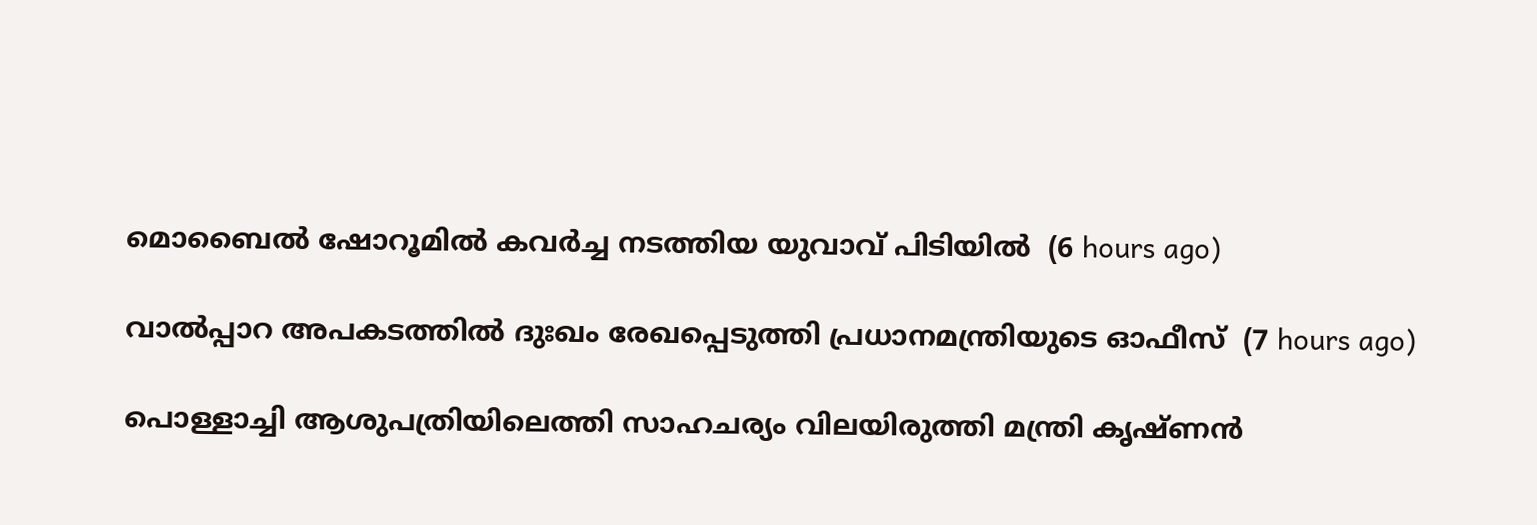മൊബൈല്‍ ഷോറൂമില്‍ കവര്‍ച്ച നടത്തിയ യുവാവ് പിടിയില്‍  (6 hours ago)

വാല്‍പ്പാറ അപകടത്തില്‍ ദുഃഖം രേഖപ്പെടുത്തി പ്രധാനമന്ത്രിയുടെ ഓഫീസ്  (7 hours ago)

പൊള്ളാച്ചി ആശുപത്രിയിലെത്തി സാഹചര്യം വിലയിരുത്തി മന്ത്രി കൃഷ്ണന്‍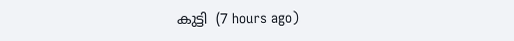കുട്ടി  (7 hours ago)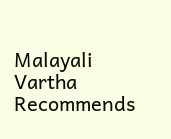Malayali Vartha Recommends